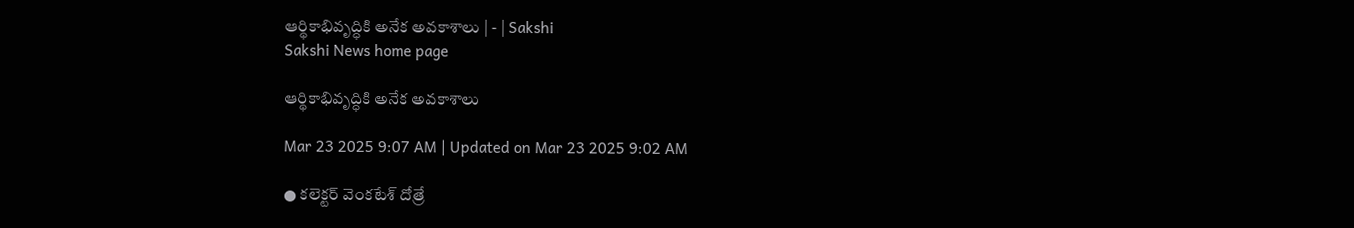ఆర్థికాభివృద్ధికి అనేక అవకాశాలు | - | Sakshi
Sakshi News home page

ఆర్థికాభివృద్ధికి అనేక అవకాశాలు

Mar 23 2025 9:07 AM | Updated on Mar 23 2025 9:02 AM

● కలెక్టర్‌ వెంకటేశ్‌ దోత్రే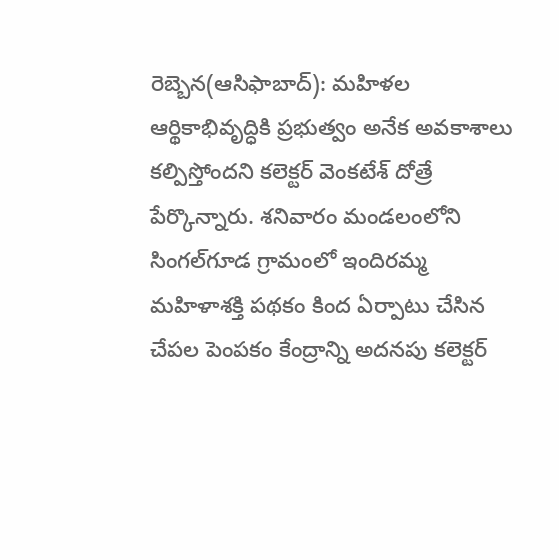రెబ్బెన(ఆసిఫాబాద్‌): మహిళల ఆర్థికాభివృద్ధికి ప్రభుత్వం అనేక అవకాశాలు కల్పిస్తోందని కలెక్టర్‌ వెంకటేశ్‌ దోత్రే పేర్కొన్నారు. శనివారం మండలంలోని సింగల్‌గూడ గ్రామంలో ఇందిరమ్మ మహిళాశక్తి పథకం కింద ఏర్పాటు చేసిన చేపల పెంపకం కేంద్రాన్ని అదనపు కలెక్టర్‌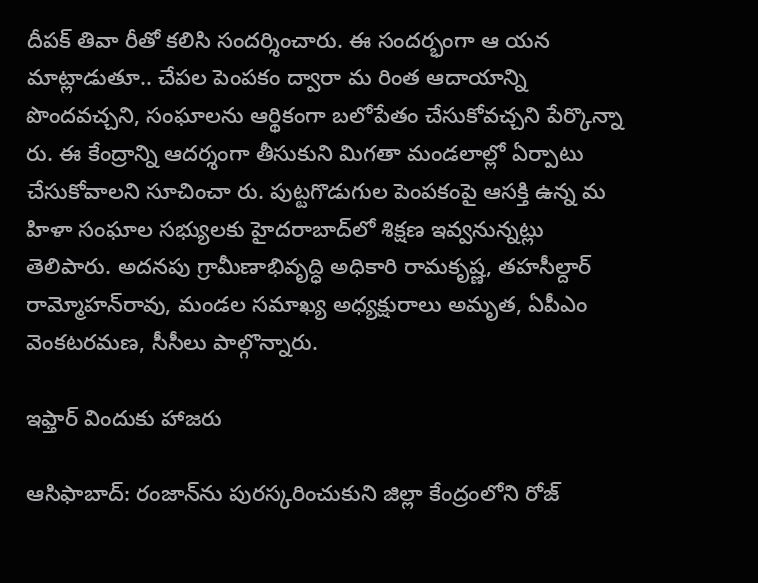దీపక్‌ తివా రీతో కలిసి సందర్శించారు. ఈ సందర్భంగా ఆ యన మాట్లాడుతూ.. చేపల పెంపకం ద్వారా మ రింత ఆదాయాన్ని పొందవచ్చని, సంఘాలను ఆర్థికంగా బలోపేతం చేసుకోవచ్చని పేర్కొన్నా రు. ఈ కేంద్రాన్ని ఆదర్శంగా తీసుకుని మిగతా మండలాల్లో ఏర్పాటు చేసుకోవాలని సూచించా రు. పుట్టగొడుగుల పెంపకంపై ఆసక్తి ఉన్న మ హిళా సంఘాల సభ్యులకు హైదరాబాద్‌లో శిక్షణ ఇవ్వనున్నట్లు తెలిపారు. అదనపు గ్రామీణాభివృద్ధి అధికారి రామకృష్ణ, తహసీల్దార్‌ రామ్మోహన్‌రావు, మండల సమాఖ్య అధ్యక్షురాలు అమృత, ఏపీఎం వెంకటరమణ, సీసీలు పాల్గొన్నారు.

ఇఫ్తార్‌ విందుకు హాజరు

ఆసిఫాబాద్‌: రంజాన్‌ను పురస్కరించుకుని జిల్లా కేంద్రంలోని రోజ్‌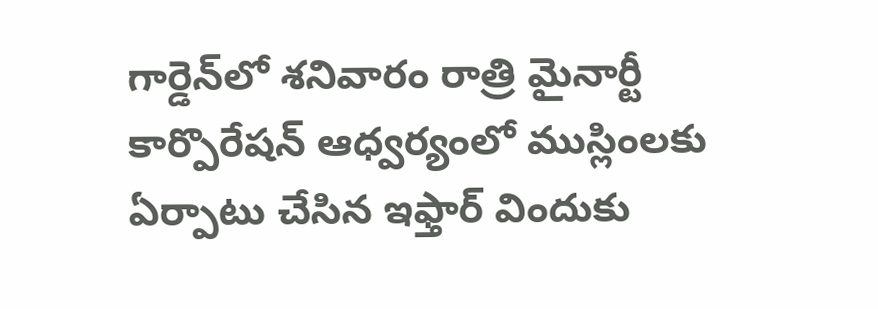గార్డెన్‌లో శనివారం రాత్రి మైనార్టీ కార్పొరేషన్‌ ఆధ్వర్యంలో ముస్లింలకు ఏర్పాటు చేసిన ఇఫ్తార్‌ విందుకు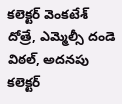కలెక్టర్‌ వెంకటేశ్‌ దోత్రే, ఎమ్మెల్సీ దండె విఠల్‌, అదనపు కలెక్టర్‌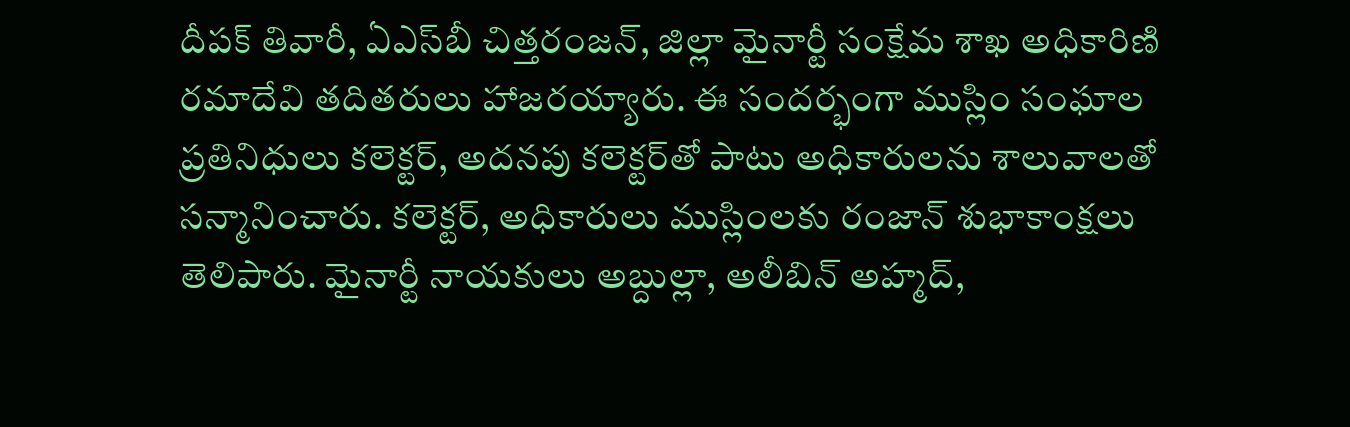దీపక్‌ తివారీ, ఏఎస్‌బీ చిత్తరంజన్‌, జిల్లా మైనార్టీ సంక్షేమ శాఖ అధికారిణి రమాదేవి తదితరులు హాజరయ్యారు. ఈ సందర్భంగా ముస్లిం సంఘాల ప్రతినిధులు కలెక్టర్‌, అదనపు కలెక్టర్‌తో పాటు అధికారులను శాలువాలతో సన్మానించారు. కలెక్టర్‌, అధికారులు ముస్లింలకు రంజాన్‌ శుభాకాంక్షలు తెలిపారు. మైనార్టీ నాయకులు అబ్దుల్లా, అలీబిన్‌ అహ్మద్‌,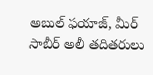అబుల్‌ ఫయాజ్‌, మీర్‌ సాబీర్‌ అలీ తదితరులు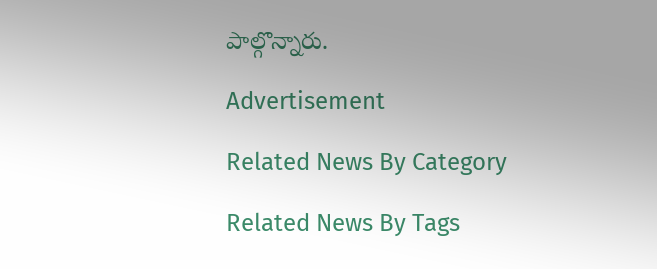పాల్గొన్నారు.

Advertisement

Related News By Category

Related News By Tags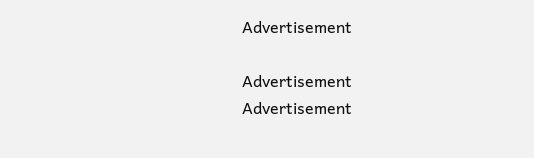Advertisement

Advertisement
Advertisement